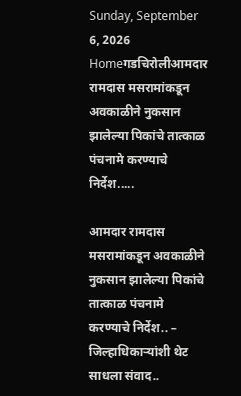Sunday, September 6, 2026
Homeगडचिरोलीआमदार रामदास मसरामांकडून अवकाळीने नुकसान झालेल्या पिकांचे तात्काळ पंचनामे करण्याचे निर्देश.....

आमदार रामदास मसरामांकडून अवकाळीने नुकसान झालेल्या पिकांचे तात्काळ पंचनामे करण्याचे निर्देश.. – जिल्हाधिकाऱ्यांशी थेट साधला संवाद..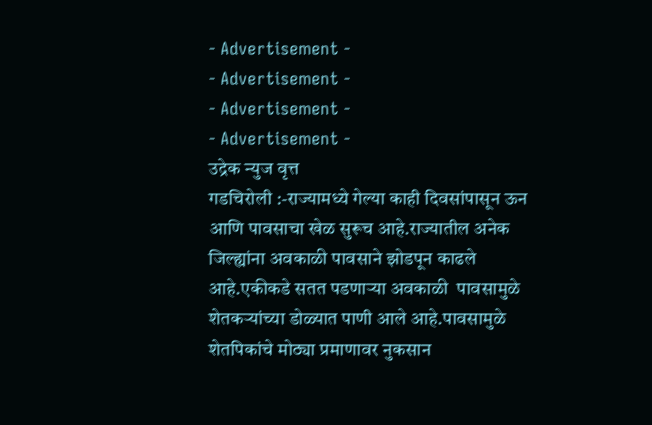- Advertisement -
- Advertisement -
- Advertisement -
- Advertisement -
उद्रेक न्युज वृत्त
गडचिरोली :-राज्यामध्ये गेल्या काही दिवसांपासून ऊन आणि पावसाचा खेळ सुरूच आहे.राज्यातील अनेक जिल्ह्यांना अवकाळी पावसाने झोडपून काढले आहे.एकीकडे सतत पडणाऱ्या अवकाळी  पावसामुळे शेतकऱ्यांच्या डोळ्यात पाणी आले आहे.पावसामुळे शेतपिकांचे मोठ्या प्रमाणावर नुकसान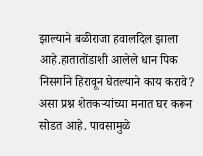झाल्याने बळीराजा हवालदिल झाला आहे.हातातोंडाशी आलेले धान पिक निसर्गाने हिरावून घेतल्याने काय करावे? असा प्रश्न शेतकऱ्यांच्या मनात घर करून सोडत आहे. पावसामुळे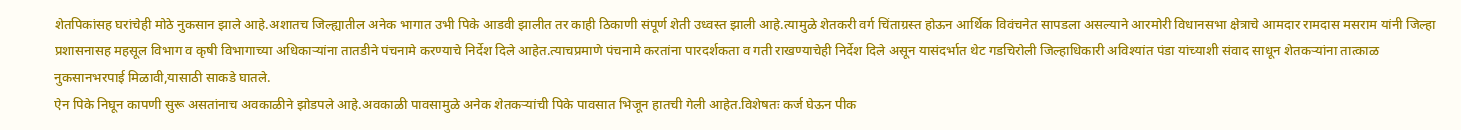शेतपिकांसह घरांचेही मोठे नुकसान झाले आहे.अशातच जिल्ह्यातील अनेक भागात उभी पिके आडवी झालीत तर काही ठिकाणी संपूर्ण शेती उध्वस्त झाली आहे.त्यामुळे शेतकरी वर्ग चिंताग्रस्त होऊन आर्थिक विवंचनेत सापडला असल्याने आरमोरी विधानसभा क्षेत्राचे आमदार रामदास मसराम यांनी जिल्हा प्रशासनासह महसूल विभाग व कृषी विभागाच्या अधिकाऱ्यांना तातडीने पंचनामे करण्याचे निर्देश दिले आहेत.त्याचप्रमाणे पंचनामे करतांना पारदर्शकता व गती राखण्याचेही निर्देश दिले असून यासंदर्भात थेट गडचिरोली जिल्हाधिकारी अविश्यांत पंडा यांच्याशी संवाद साधून शेतकऱ्यांना तात्काळ नुकसानभरपाई मिळावी,यासाठी साकडे घातले.
ऐन पिके निघून कापणी सुरू असतांनाच अवकाळीने झोडपले आहे.अवकाळी पावसामुळे अनेक शेतकऱ्यांची पिके पावसात भिजून हातची गेली आहेत.विशेषतः कर्ज घेऊन पीक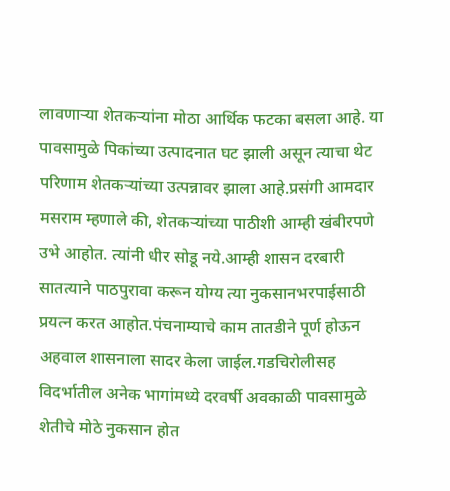लावणाऱ्या शेतकऱ्यांना मोठा आर्थिक फटका बसला आहे. या पावसामुळे पिकांच्या उत्पादनात घट झाली असून त्याचा थेट परिणाम शेतकऱ्यांच्या उत्पन्नावर झाला आहे.प्रसंगी आमदार मसराम म्हणाले की, शेतकऱ्यांच्या पाठीशी आम्ही खंबीरपणे उभे आहोत. त्यांनी धीर सोडू नये.आम्ही शासन दरबारी सातत्याने पाठपुरावा करून योग्य त्या नुकसानभरपाईसाठी प्रयत्न करत आहोत.पंचनाम्याचे काम तातडीने पूर्ण होऊन अहवाल शासनाला सादर केला जाईल.गडचिरोलीसह विदर्भातील अनेक भागांमध्ये दरवर्षी अवकाळी पावसामुळे शेतीचे मोठे नुकसान होत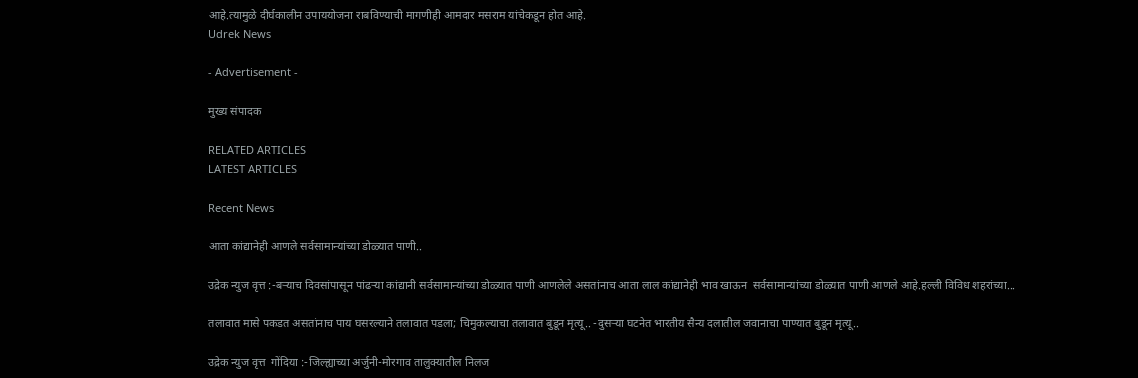आहे.त्यामुळे दीर्घकालीन उपाययोजना राबविण्याची मागणीही आमदार मसराम यांचेकडून होत आहे.
Udrek News

- Advertisement -

मुख्य संपादक

RELATED ARTICLES
LATEST ARTICLES

Recent News

आता कांद्यानेही आणले सर्वसामान्यांच्या डोळ्यात पाणी..

उद्रेक न्युज वृत्त :-बऱ्याच दिवसांपासून पांढऱ्या कांद्यानी सर्वसामान्यांच्या डोळ्यात पाणी आणलेले असतांनाच आता लाल कांद्यानेही भाव खाऊन  सर्वसामान्यांच्या डोळ्यात पाणी आणले आहे.हल्ली विविध शहरांच्या...

तलावात मासे पकडत असतांनाच पाय घसरल्याने तलावात पडला; चिमुकल्याचा तलावात बुडून मृत्यू.. -दुसऱ्या घटनेत भारतीय सैन्य दलातील जवानाचा पाण्यात बुडून मृत्यू..

उद्रेक न्युज वृत्त  गोंदिया :-जिल्ह्याच्या अर्जुनी-मोरगाव तालुक्यातील निलज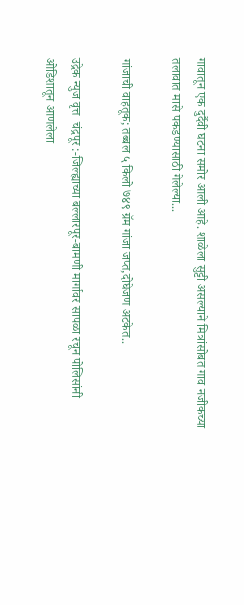गावातून एक दुर्दैवी घटना समोर आली आहे. शाळेला सुट्टी असल्याने मित्रांसोबत गाव नजीकच्या तलावात मासे पकडण्यासाठी गेलेल्या...

गांजाची वाहतूक; तब्बल ५ किलो ७४९ ग्रॅम गांजा जप्त,दोघेजण अटकेत..

उद्रेक न्युज वृत्त  चंद्रपूर :-जिल्ह्याच्या बल्लारपूर-बामणी मार्गावर सापळा रचून पोलिसांनी ओडिशातून आणलेला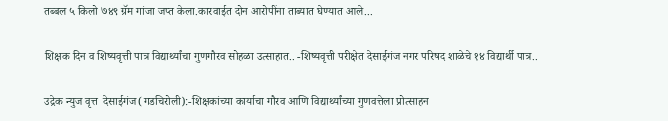तब्बल ५ किलो ७४९ ग्रॅम गांजा जप्त केला.कारवाईत दोन आरोपींना ताब्यात घेण्यात आले...

शिक्षक दिन व शिष्यवृत्ती पात्र विद्यार्थ्यांचा गुणगौरव सोहळा उत्साहात.. -शिष्यवृत्ती परीक्षेत देसाईगंज नगर परिषद शाळेचे १४ विद्यार्थी पात्र..

उद्रेक न्युज वृत्त  देसाईगंज(गडचिरोली):-शिक्षकांच्या कार्याचा गौरव आणि विद्यार्थ्यांच्या गुणवत्तेला प्रोत्साहन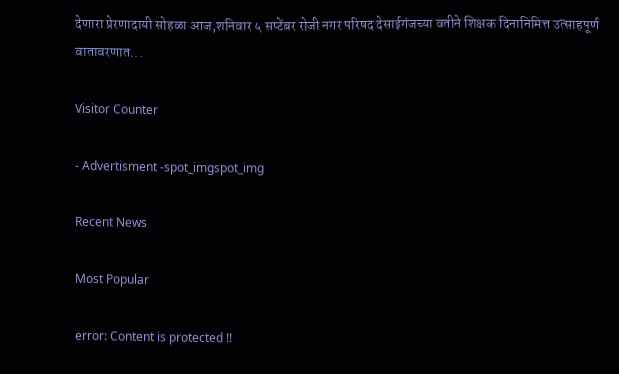देणारा प्रेरणादायी सोहळा आज,शनिवार ५ सप्टेंबर रोजी नगर परिषद देसाईगंजच्या वतीने शिक्षक दिनानिमित्त उत्साहपूर्ण वातावरणात...

Visitor Counter

- Advertisment -spot_imgspot_img

Recent News

Most Popular

error: Content is protected !!